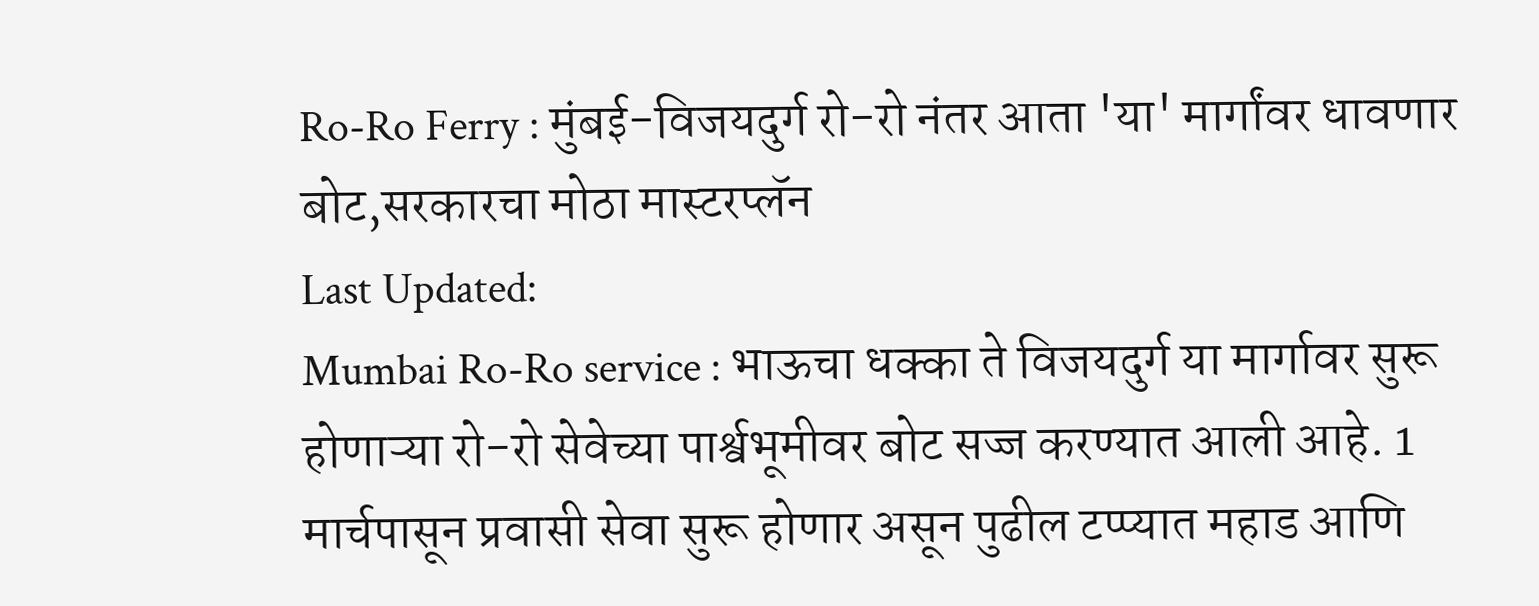Ro-Ro Ferry : मुंबई-विजयदुर्ग रो-रो नंतर आता 'या' मार्गांवर धावणार बोट,सरकारचा मोठा मास्टरप्लॅन
Last Updated:
Mumbai Ro-Ro service : भाऊचा धक्का ते विजयदुर्ग या मार्गावर सुरू होणाऱ्या रो-रो सेवेच्या पार्श्वभूमीवर बोट सज्ज करण्यात आली आहे. 1 मार्चपासून प्रवासी सेवा सुरू होणार असून पुढील टप्प्यात महाड आणि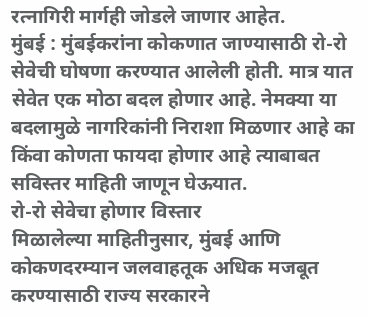रत्नागिरी मार्गही जोडले जाणार आहेत.
मुंबई : मुंबईकरांना कोकणात जाण्यासाठी रो-रो सेवेची घोषणा करण्यात आलेली होती. मात्र यात सेवेत एक मोठा बदल होणार आहे. नेमक्या या बदलामुळे नागरिकांनी निराशा मिळणार आहे का किंवा कोणता फायदा होणार आहे त्याबाबत सविस्तर माहिती जाणून घेऊयात.
रो-रो सेवेचा होणार विस्तार
मिळालेल्या माहितीनुसार, मुंबई आणि कोकणदरम्यान जलवाहतूक अधिक मजबूत करण्यासाठी राज्य सरकारने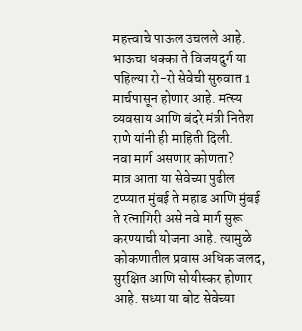महत्त्वाचे पाऊल उचलले आहे. भाऊचा धक्का ते विजयदुर्ग या पहिल्या रो-रो सेवेची सुरुवात 1 मार्चपासून होणार आहे. मत्स्य व्यवसाय आणि बंदरे मंत्री नितेश राणे यांनी ही माहिती दिली.
नवा मार्ग असणार कोणता?
मात्र आता या सेवेच्या पुढील टप्प्यात मुंबई ते महाड आणि मुंबई ते रत्नागिरी असे नवे मार्ग सुरू करण्याची योजना आहे. त्यामुळे कोकणातील प्रवास अधिक जलद, सुरक्षित आणि सोयीस्कर होणार आहे. सध्या या बोट सेवेच्या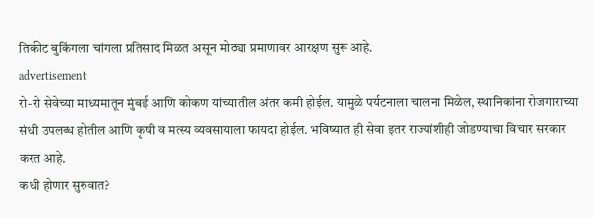तिकीट बुकिंगला चांगला प्रतिसाद मिळत असून मोठ्या प्रमाणावर आरक्षण सुरू आहे.
advertisement
रो-रो सेवेच्या माध्यमातून मुंबई आणि कोकण यांच्यातील अंतर कमी होईल. यामुळे पर्यटनाला चालना मिळेल, स्थानिकांना रोजगाराच्या संधी उपलब्ध होतील आणि कृषी व मत्स्य व्यवसायाला फायदा होईल. भविष्यात ही सेवा इतर राज्यांशीही जोडण्याचा विचार सरकार करत आहे.
कधी होणार सुरुवात?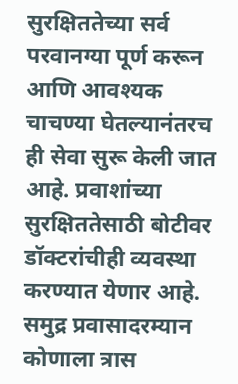सुरक्षिततेच्या सर्व परवानग्या पूर्ण करून आणि आवश्यक चाचण्या घेतल्यानंतरच ही सेवा सुरू केली जात आहे. प्रवाशांच्या सुरक्षिततेसाठी बोटीवर डॉक्टरांचीही व्यवस्था करण्यात येणार आहे. समुद्र प्रवासादरम्यान कोणाला त्रास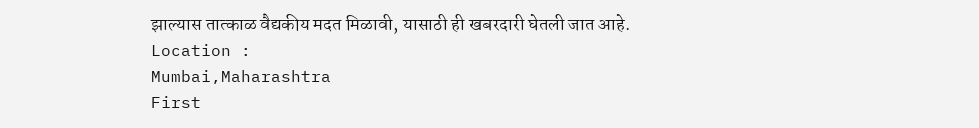झाल्यास तात्काळ वैद्यकीय मदत मिळावी, यासाठी ही खबरदारी घेतली जात आहे.
Location :
Mumbai,Maharashtra
First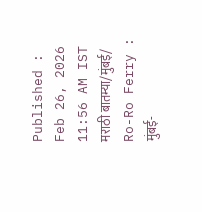Published :
Feb 26, 2026 11:56 AM IST
मराठी बातम्या/मुंबई/
Ro-Ro Ferry : मुंबई-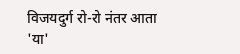विजयदुर्ग रो-रो नंतर आता 'या'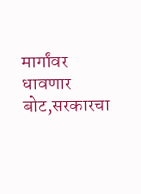मार्गांवर धावणार बोट,सरकारचा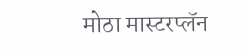मोठा मास्टरप्लॅन